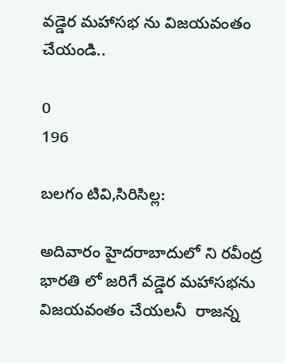వడ్డెర మహాసభ ను విజయవంతం చేయండి..

0
196

బలగం టివి,సిరిసిల్ల:

అదివారం హైదరాబాదులో ని రవీంద్ర భారతి లో జరిగే వడ్డెర మహాసభను    విజయవంతం చేయలనీ  రాజన్న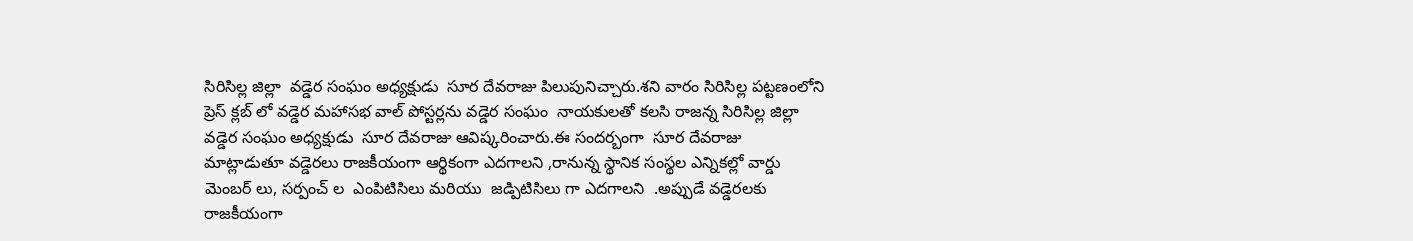సిరిసిల్ల జిల్లా  వడ్డెర సంఘం అధ్యక్షుడు  సూర దేవరాజు పిలుపునిచ్చారు.శని వారం సిరిసిల్ల పట్టణంలోని ప్రెస్ క్లబ్ లో వడ్డెర మహాసభ వాల్ పోస్టర్లను వడ్డెర సంఘం  నాయకులతో కలసి రాజన్న సిరిసిల్ల జిల్లా  వడ్డెర సంఘం అధ్యక్షుడు  సూర దేవరాజు ఆవిష్కరించారు.ఈ సందర్బంగా  సూర దేవరాజు మాట్లాడుతూ వడ్డెరలు రాజకీయంగా ఆర్థికంగా ఎదగాలని ,రానున్న స్థానిక సంస్థల ఎన్నికల్లో వార్డు మెంబర్ లు, సర్పంచ్ ల  ఎంపిటిసిలు మరియు  జడ్పిటిసిలు గా ఎదగాలని  .అప్పుడే వడ్డెరలకు రాజకీయంగా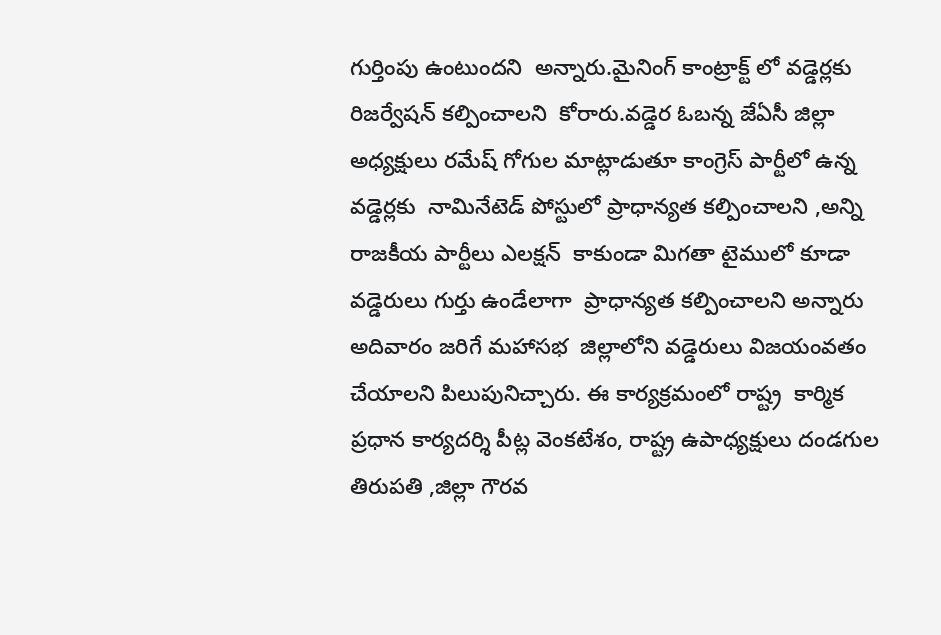గుర్తింపు ఉంటుందని  అన్నారు.మైనింగ్ కాంట్రాక్ట్ లో వడ్డెర్లకు రిజర్వేషన్ కల్పించాలని  కోరారు.వడ్డెర ఓబన్న జేఏసీ జిల్లా అధ్యక్షులు రమేష్ గోగుల మాట్లాడుతూ కాంగ్రెస్ పార్టీలో ఉన్న వడ్డెర్లకు  నామినేటెడ్ పోస్టులో ప్రాధాన్యత కల్పించాలని ,అన్ని  రాజకీయ పార్టీలు ఎలక్షన్  కాకుండా మిగతా టైములో కూడా వడ్డెరులు గుర్తు ఉండేలాగా  ప్రాధాన్యత కల్పించాలని అన్నారు అదివారం జరిగే మహాసభ  జిల్లాలోని వడ్డెరులు విజయంవతం చేయాలని పిలుపునిచ్చారు. ఈ కార్యక్రమంలో రాష్ట్ర  కార్మిక ప్రధాన కార్యదర్శి పీట్ల వెంకటేశం, రాష్ట్ర ఉపాధ్యక్షులు దండగుల తిరుపతి ,జిల్లా గౌరవ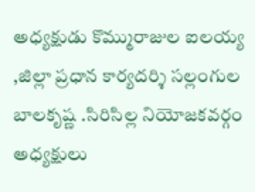అధ్యక్షుడు కొమ్మురాజుల ఐలయ్య ,జిల్లా ప్రధాన కార్యదర్శి సల్లంగుల బాలకృష్ణ .సిరిసిల్ల నియోజకవర్గం  అధ్యక్షులు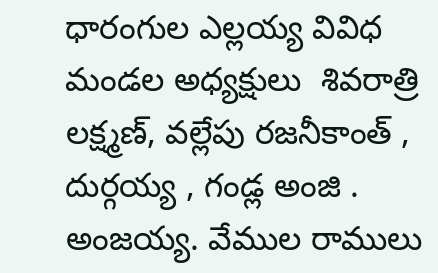ధారంగుల ఎల్లయ్య వివిధ మండల అధ్యక్షులు  శివరాత్రి లక్ష్మణ్, వల్లేపు రజనీకాంత్ , దుర్గయ్య , గండ్ల అంజి . అంజయ్య. వేముల రాములు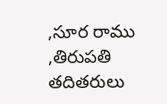,సూర రాము ,తిరుపతి తదితరులు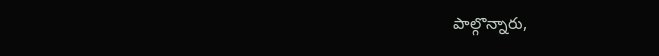పాల్గొన్నారు,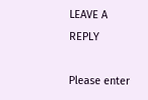LEAVE A REPLY

Please enter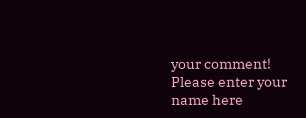your comment!
Please enter your name here